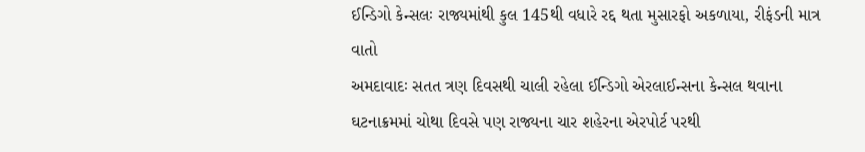ઈન્ડિગો કેન્સલઃ રાજ્યમાંથી કુલ 145થી વધારે રદ્દ થતા મુસારફો અકળાયા, રીફંડની માત્ર વાતો
અમદાવાદઃ સતત ત્રણ દિવસથી ચાલી રહેલા ઈન્ડિગો એરલાઈન્સના કેન્સલ થવાના ઘટનાક્રમમાં ચોથા દિવસે પણ રાજ્યના ચાર શહેરના એરપોર્ટ પરથી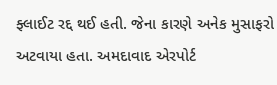ફ્લાઈટ રદ્દ થઈ હતી. જેના કારણે અનેક મુસાફરો અટવાયા હતા. અમદાવાદ એરપોર્ટ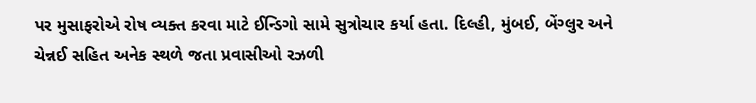પર મુસાફરોએ રોષ વ્યક્ત કરવા માટે ઈન્ડિગો સામે સુત્રોચાર કર્યા હતા. દિલ્હી, મુંબઈ, બેંગ્લુર અને ચેન્નઈ સહિત અનેક સ્થળે જતા પ્રવાસીઓ રઝળી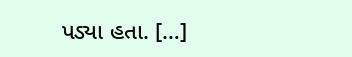પડ્યા હતા. […]